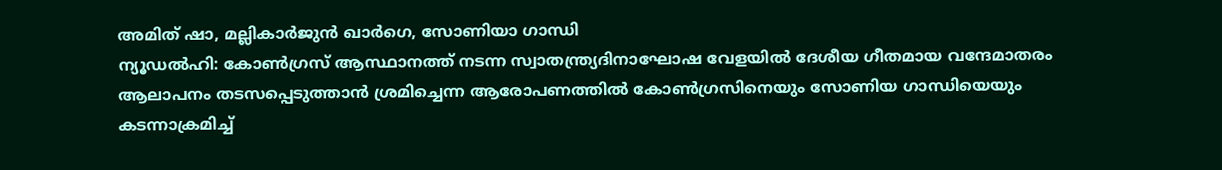അമിത് ഷാ, മല്ലികാർജുൻ ഖാർഗെ, സോണിയാ ഗാന്ധി
ന്യൂഡൽഹി: കോൺഗ്രസ് ആസ്ഥാനത്ത് നടന്ന സ്വാതന്ത്ര്യദിനാഘോഷ വേളയിൽ ദേശീയ ഗീതമായ വന്ദേമാതരം ആലാപനം തടസപ്പെടുത്താൻ ശ്രമിച്ചെന്ന ആരോപണത്തിൽ കോൺഗ്രസിനെയും സോണിയ ഗാന്ധിയെയും കടന്നാക്രമിച്ച്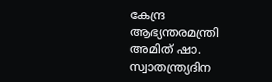കേന്ദ്ര ആഭ്യന്തരമന്ത്രി അമിത് ഷാ. സ്വാതന്ത്ര്യദിന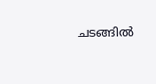ചടങ്ങിൽ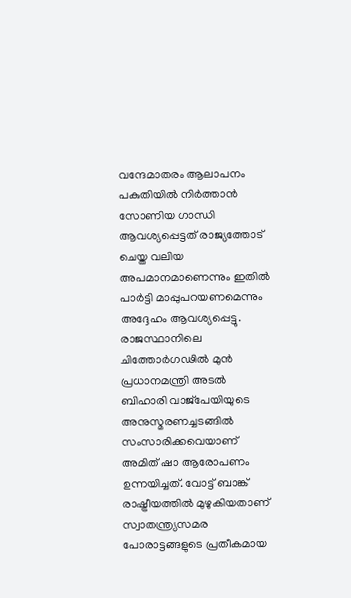വന്ദേമാതരം ആലാപനം പകുതിയിൽ നിർത്താൻ സോണിയ ഗാന്ധി ആവശ്യപ്പെട്ടത് രാജ്യത്തോട് ചെയ്ത വലിയ അപമാനമാണെന്നും ഇതിൽ പാർട്ടി മാപ്പുപറയണമെന്നും അദ്ദേഹം ആവശ്യപ്പെട്ടു.
രാജസ്ഥാനിലെ ചിത്തോർഗഢിൽ മുൻ പ്രധാനമന്ത്രി അടൽ ബിഹാരി വാജ്പേയിയുടെ അനുസ്മരണച്ചടങ്ങിൽ സംസാരിക്കവെയാണ് അമിത് ഷാ ആരോപണം ഉന്നയിച്ചത്. വോട്ട് ബാങ്ക് രാഷ്ട്രീയത്തിൽ മുഴുകിയതാണ് സ്വാതന്ത്ര്യസമര പോരാട്ടങ്ങളുടെ പ്രതീകമായ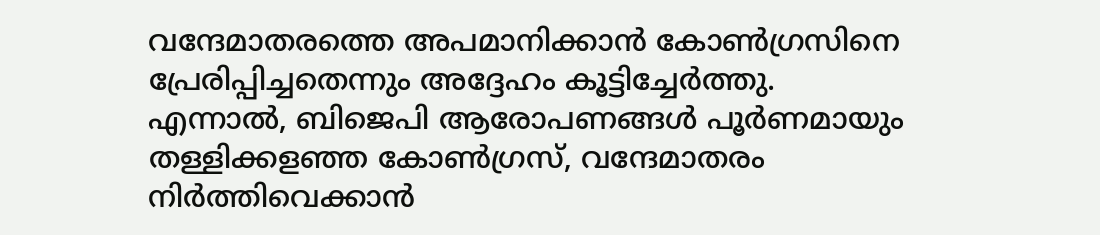വന്ദേമാതരത്തെ അപമാനിക്കാൻ കോൺഗ്രസിനെ പ്രേരിപ്പിച്ചതെന്നും അദ്ദേഹം കൂട്ടിച്ചേർത്തു.
എന്നാൽ, ബിജെപി ആരോപണങ്ങൾ പൂർണമായും തള്ളിക്കളഞ്ഞ കോൺഗ്രസ്, വന്ദേമാതരം നിർത്തിവെക്കാൻ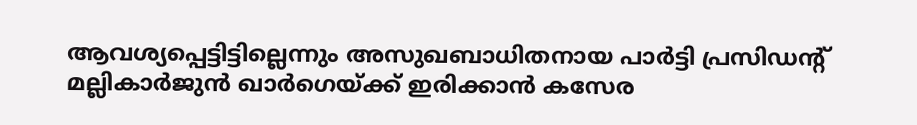ആവശ്യപ്പെട്ടിട്ടില്ലെന്നും അസുഖബാധിതനായ പാർട്ടി പ്രസിഡന്റ് മല്ലികാർജുൻ ഖാർഗെയ്ക്ക് ഇരിക്കാൻ കസേര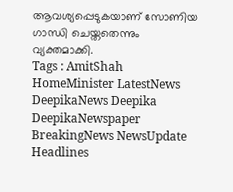ആവശ്യപ്പെടുകയാണ് സോണിയ ഗാന്ധി ചെയ്തതെന്നും വ്യക്തമാക്കി.
Tags : AmitShah HomeMinister LatestNews DeepikaNews Deepika DeepikaNewspaper BreakingNews NewsUpdate Headlines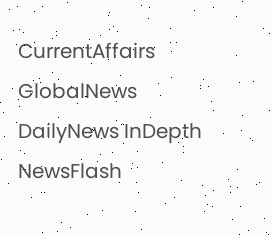CurrentAffairs GlobalNews DailyNews InDepth NewsFlash